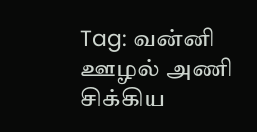Tag: வன்னி ஊழல் அணி
சிக்கிய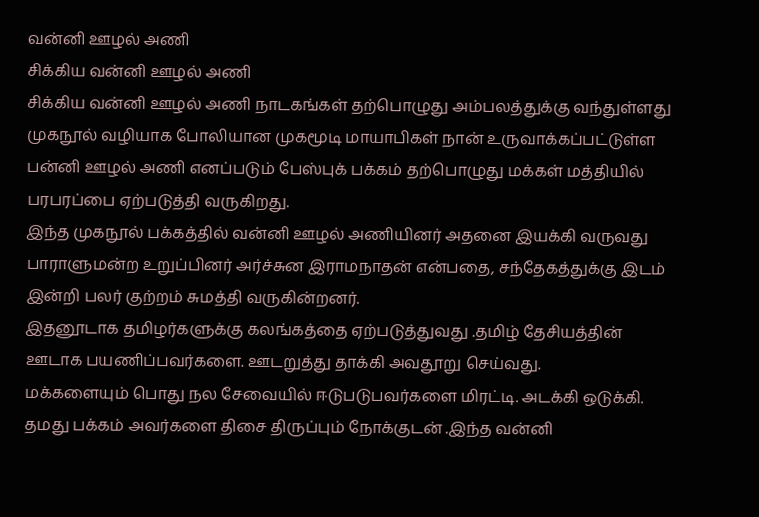வன்னி ஊழல் அணி
சிக்கிய வன்னி ஊழல் அணி
சிக்கிய வன்னி ஊழல் அணி நாடகங்கள் தற்பொழுது அம்பலத்துக்கு வந்துள்ளது
முகநூல் வழியாக போலியான முகமூடி மாயாபிகள் நான் உருவாக்கப்பட்டுள்ள பன்னி ஊழல் அணி எனப்படும் பேஸ்புக் பக்கம் தற்பொழுது மக்கள் மத்தியில் பரபரப்பை ஏற்படுத்தி வருகிறது.
இந்த முகநூல் பக்கத்தில் வன்னி ஊழல் அணியினர் அதனை இயக்கி வருவது பாராளுமன்ற உறுப்பினர் அர்ச்சுன இராமநாதன் என்பதை, சந்தேகத்துக்கு இடம் இன்றி பலர் குற்றம் சுமத்தி வருகின்றனர்.
இதனூடாக தமிழர்களுக்கு கலங்கத்தை ஏற்படுத்துவது .தமிழ் தேசியத்தின் ஊடாக பயணிப்பவர்களை. ஊடறுத்து தாக்கி அவதூறு செய்வது.
மக்களையும் பொது நல சேவையில் ஈடுபடுபவர்களை மிரட்டி. அடக்கி ஒடுக்கி. தமது பக்கம் அவர்களை திசை திருப்பும் நோக்குடன் .இந்த வன்னி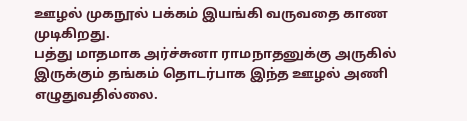ஊழல் முகநூல் பக்கம் இயங்கி வருவதை காண முடிகிறது.
பத்து மாதமாக அர்ச்சுனா ராமநாதனுக்கு அருகில் இருக்கும் தங்கம் தொடர்பாக இந்த ஊழல் அணி எழுதுவதில்லை.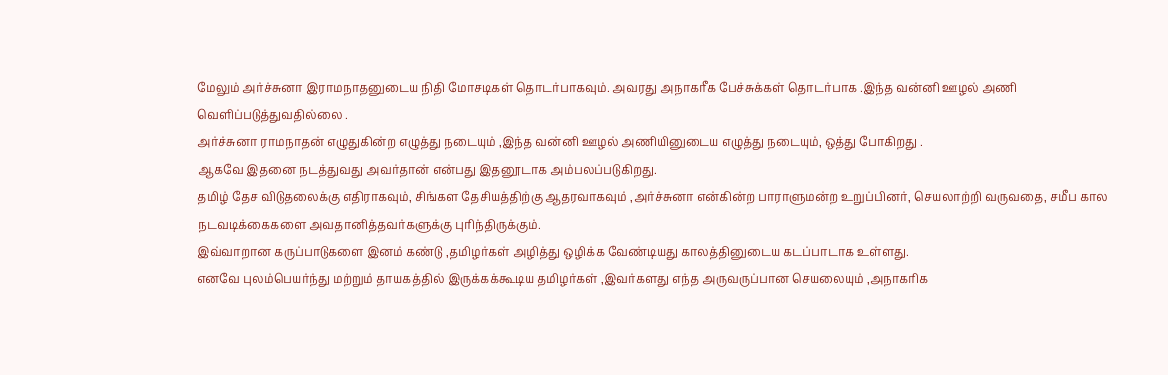மேலும் அர்ச்சுனா இராமநாதனுடைய நிதி மோசடிகள் தொடர்பாகவும். அவரது அநாகரீக பேச்சுக்கள் தொடர்பாக .இந்த வன்னி ஊழல் அணி வெளிப்படுத்துவதில்லை .
அர்ச்சுனா ராமநாதன் எழுதுகின்ற எழுத்து நடையும் ,இந்த வன்னி ஊழல் அணியினுடைய எழுத்து நடையும், ஒத்து போகிறது .
ஆகவே இதனை நடத்துவது அவர்தான் என்பது இதனூடாக அம்பலப்படுகிறது.
தமிழ் தேச விடுதலைக்கு எதிராகவும், சிங்கள தேசியத்திற்கு ஆதரவாகவும் ,அர்ச்சுனா என்கின்ற பாராளுமன்ற உறுப்பினர், செயலாற்றி வருவதை, சமீப கால நடவடிக்கைகளை அவதானித்தவர்களுக்கு புரிந்திருக்கும்.
இவ்வாறான கருப்பாடுகளை இனம் கண்டு ,தமிழர்கள் அழித்து ஒழிக்க வேண்டியது காலத்தினுடைய கடப்பாடாக உள்ளது.
எனவே புலம்பெயர்ந்து மற்றும் தாயகத்தில் இருக்கக்கூடிய தமிழர்கள் ,இவர்களது எந்த அருவருப்பான செயலையும் ,அநாகரிக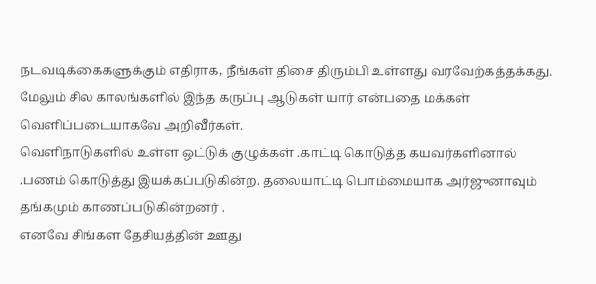நடவடிக்கைகளுக்கும் எதிராக, நீங்கள் திசை திரும்பி உள்ளது வரவேற்கத்தக்கது.
மேலும் சில காலங்களில் இந்த கருப்பு ஆடுகள் யார் என்பதை மக்கள் வெளிப்படையாகவே அறிவீர்கள்.
வெளிநாடுகளில் உள்ள ஒட்டுக் குழுக்கள் .காட்டி கொடுத்த கயவர்களினால் .பணம் கொடுத்து இயக்கப்படுகின்ற. தலையாட்டி பொம்மையாக அர்ஜுனாவும் தங்கமும் காணப்படுகின்றனர் .
எனவே சிங்கள தேசியத்தின் ஊது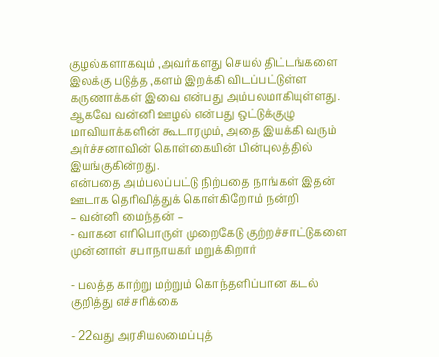குழல்களாகவும் ,அவர்களது செயல் திட்டங்களை இலக்கு படுத்த ,களம் இறக்கி விடப்பட்டுள்ள கருணாக்கள் இவை என்பது அம்பலமாகியுள்ளது.
ஆகவே வன்னி ஊழல் என்பது ஒட்டுக்குழு மாவியாக்களின் கூடாரமும், அதை இயக்கி வரும் அர்ச்சனாவின் கொள்கையின் பின்புலத்தில் இயங்குகின்றது.
என்பதை அம்பலப்பட்டு நிற்பதை நாங்கள் இதன் ஊடாக தெரிவித்துக் கொள்கிறோம் நன்றி
– வன்னி மைந்தன் –
- வாகன எரிபொருள் முறைகேடு குற்றச்சாட்டுகளை முன்னாள் சபாநாயகர் மறுக்கிறார்

- பலத்த காற்று மற்றும் கொந்தளிப்பான கடல் குறித்து எச்சரிக்கை

- 22வது அரசியலமைப்புத்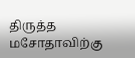திருத்த மசோதாவிற்கு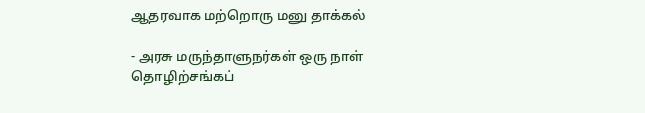ஆதரவாக மற்றொரு மனு தாக்கல்

- அரசு மருந்தாளுநர்கள் ஒரு நாள் தொழிற்சங்கப்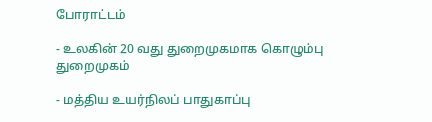போராட்டம்

- உலகின் 20 வது துறைமுகமாக கொழும்பு துறைமுகம்

- மத்திய உயர்நிலப் பாதுகாப்பு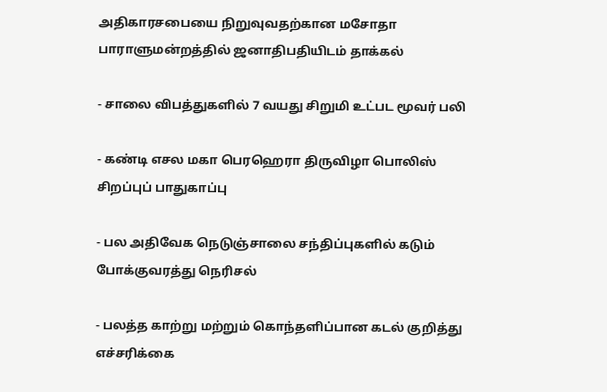அதிகாரசபையை நிறுவுவதற்கான மசோதா பாராளுமன்றத்தில் ஜனாதிபதியிடம் தாக்கல்

- சாலை விபத்துகளில் 7 வயது சிறுமி உட்பட மூவர் பலி

- கண்டி எசல மகா பெரஹெரா திருவிழா பொலிஸ் சிறப்புப் பாதுகாப்பு

- பல அதிவேக நெடுஞ்சாலை சந்திப்புகளில் கடும் போக்குவரத்து நெரிசல்

- பலத்த காற்று மற்றும் கொந்தளிப்பான கடல் குறித்து எச்சரிக்கை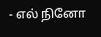- எல் நினோ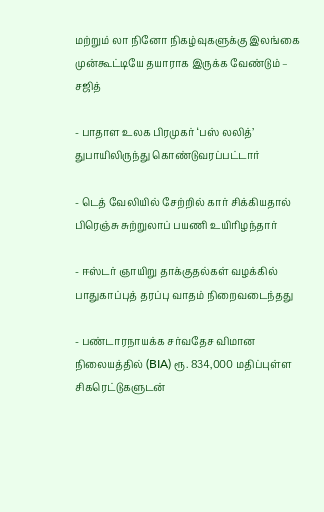மற்றும் லா நினோ நிகழ்வுகளுக்கு இலங்கை முன்கூட்டியே தயாராக இருக்க வேண்டும் – சஜித்

- பாதாள உலக பிரமுகர் ‘பஸ் லலித்’ துபாயிலிருந்து கொண்டுவரப்பட்டார்

- டெத் வேலியில் சேற்றில் கார் சிக்கியதால் பிரெஞ்சு சுற்றுலாப் பயணி உயிரிழந்தார்

- ஈஸ்டர் ஞாயிறு தாக்குதல்கள் வழக்கில் பாதுகாப்புத் தரப்பு வாதம் நிறைவடைந்தது

- பண்டாரநாயக்க சர்வதேச விமான நிலையத்தில் (BIA) ரூ. 834,000 மதிப்புள்ள சிகரெட்டுகளுடன்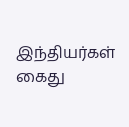இந்தியர்கள் கைது